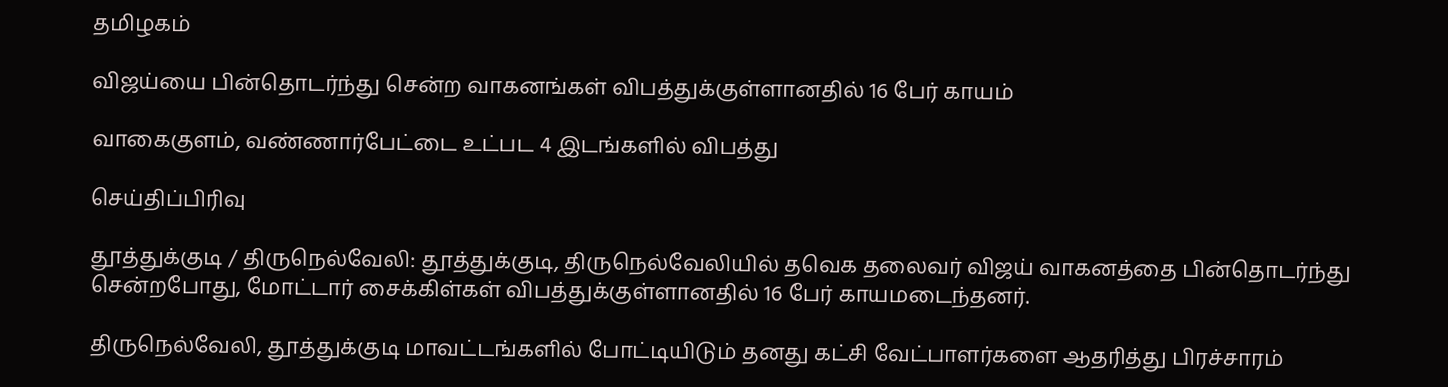தமிழகம்

விஜய்யை பின்தொடர்ந்து சென்ற வாகனங்கள் விபத்துக்குள்ளானதில் 16 பேர் காயம்

வாகைகுளம், வண்ணார்பேட்டை உட்பட 4 இடங்களில் விபத்து

செய்திப்பிரிவு

தூத்துக்குடி / திருநெல்வேலி: தூத்துக்குடி, திருநெல்வேலியில் தவெக தலைவர் விஜய் வாகனத்தை பின்தொடர்ந்து சென்றபோது, மோட்டார் சைக்கிள்கள் விபத்துக்குள்ளானதில் 16 பேர் காயமடைந்தனர்.

திருநெல்வேலி, தூத்துக்குடி மாவட்டங்களில் போட்டியிடும் தனது கட்சி வேட்பாளர்களை ஆதரித்து பிரச்சாரம்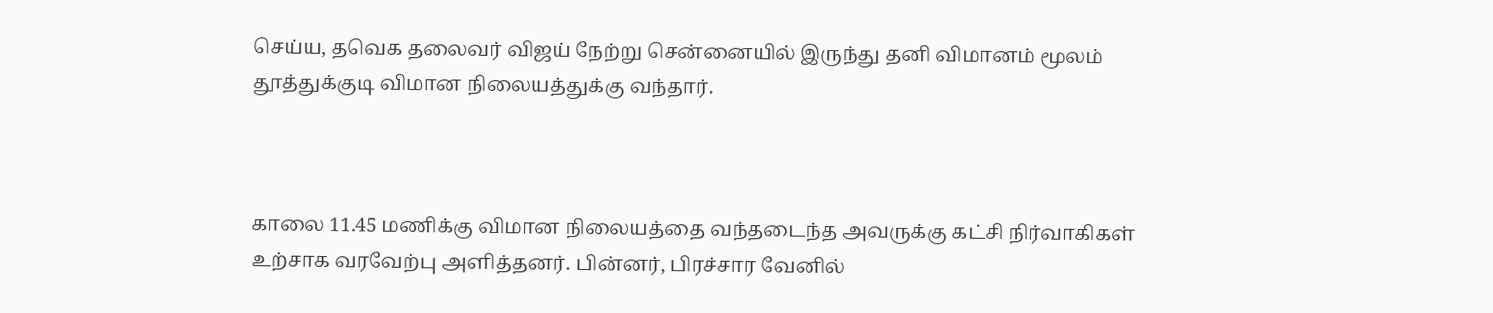செய்ய, தவெக தலைவர் விஜய் நேற்று சென்னையில் இருந்து தனி விமானம் மூலம் தூத்துக்குடி விமான நிலையத்துக்கு வந்தார்.



காலை 11.45 மணிக்கு விமான நிலையத்தை வந்தடைந்த அவருக்கு கட்சி நிர்வாகிகள் உற்சாக வரவேற்பு அளித்தனர். பின்னர், பிரச்சார வேனில்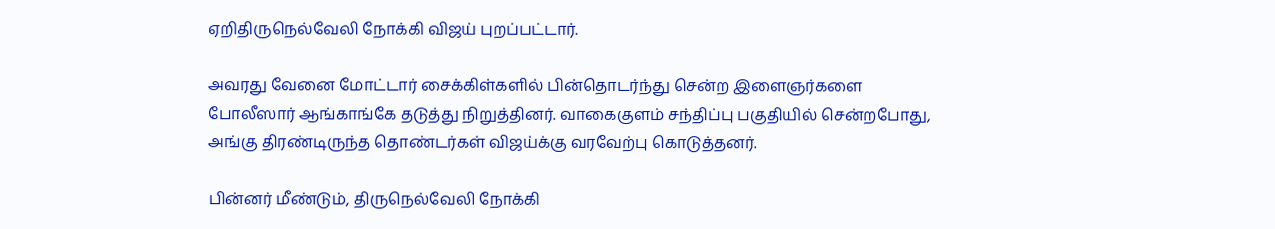ஏறிதிருநெல்வேலி நோக்கி விஜய் புறப்பட்டார்.

அவரது வேனை மோட்டார் சைக்கிள்களில் பின்தொடர்ந்து சென்ற இளைஞர்களை போலீஸார் ஆங்காங்கே தடுத்து நிறுத்தினர். வாகைகுளம் சந்திப்பு பகுதியில் சென்றபோது, அங்கு திரண்டிருந்த தொண்டர்கள் விஜய்க்கு வரவேற்பு கொடுத்தனர்.

பின்னர் மீண்டும், திருநெல்வேலி நோக்கி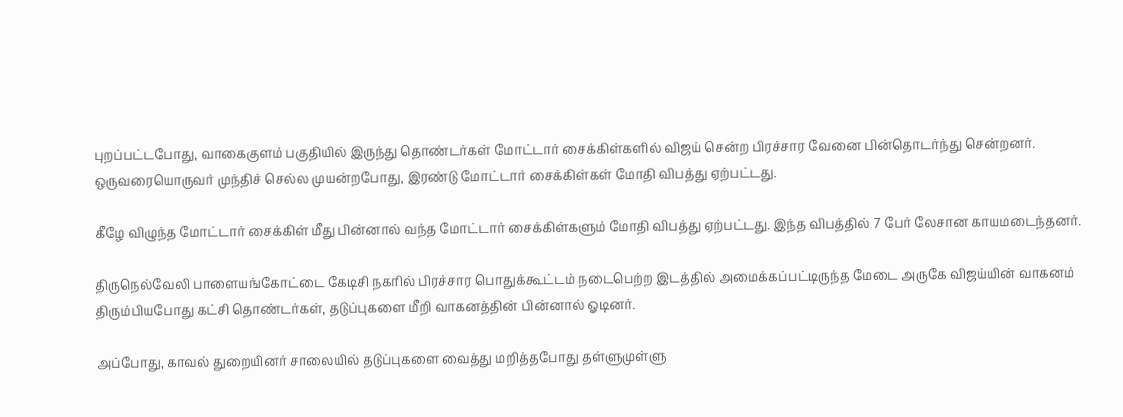புறப்பட்டபோது, வாகைகுளம் பகுதியில் இருந்து தொண்டர்கள் மோட்டார் சைக்கிள்களில் விஜய் சென்ற பிரச்சார வேனை பின்தொடர்ந்து சென்றனர். ஒருவரையொருவர் முந்திச் செல்ல முயன்றபோது, இரண்டு மோட்டார் சைக்கிள்கள் மோதி விபத்து ஏற்பட்டது.

கீழே விழுந்த மோட்டார் சைக்கிள் மீது பின்னால் வந்த மோட்டார் சைக்கிள்களும் மோதி விபத்து ஏற்பட்டது. இந்த விபத்தில் 7 பேர் லேசான காயமடைந்தனர்.

திருநெல்வேலி பாளையங்கோட்டை கேடிசி நகரில் பிரச்சார பொதுக்கூட்டம் நடைபெற்ற இடத்தில் அமைக்கப்பட்டிருந்த மேடை அருகே விஜய்யின் வாகனம் திரும்பியபோது கட்சி தொண்டர்கள், தடுப்புகளை மீறி வாகனத்தின் பின்னால் ஓடினர்.

அப்போது, காவல் துறையினர் சாலையில் தடுப்புகளை வைத்து மறித்தபோது தள்ளுமுள்ளு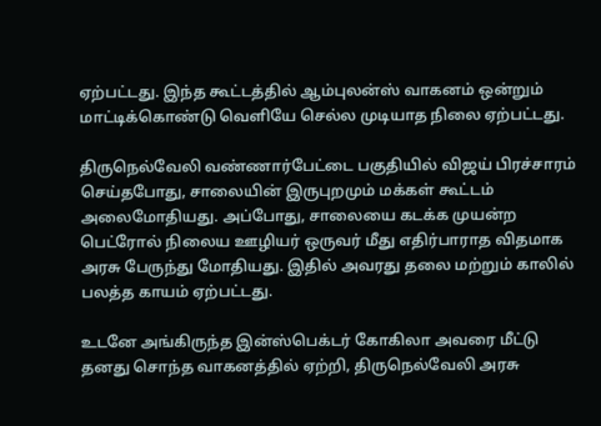ஏற்பட்டது. இந்த கூட்டத்தில் ஆம்புலன்ஸ் வாகனம் ஒன்றும் மாட்டிக்கொண்டு வெளியே செல்ல முடியாத நிலை ஏற்பட்டது.

திருநெல்வேலி வண்ணார்பேட்டை பகுதியில் விஜய் பிரச்சாரம் செய்தபோது, சாலையின் இருபுறமும் மக்கள் கூட்டம் அலைமோதியது. அப்போது, சாலையை கடக்க முயன்ற பெட்ரோல் நிலைய ஊழியர் ஒருவர் மீது எதிர்பாராத விதமாக அரசு பேருந்து மோதியது. இதில் அவரது தலை மற்றும் காலில் பலத்த காயம் ஏற்பட்டது.

உடனே அங்கிருந்த இன்ஸ்பெக்டர் கோகிலா அவரை மீட்டு தனது சொந்த வாகனத்தில் ஏற்றி, திருநெல்வேலி அரசு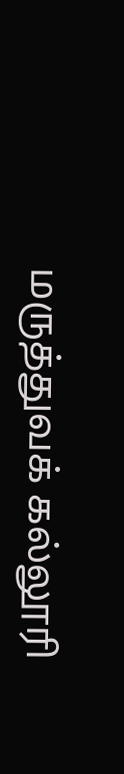மருத்துவக் கல்லூரி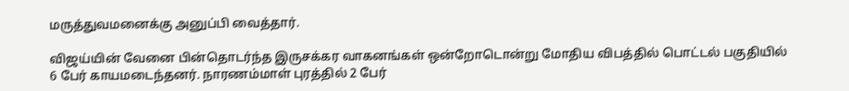மருத்துவமனைக்கு அனுப்பி வைத்தார்.

விஜய்யின் வேனை பின்தொடர்ந்த இருசக்கர வாகனங்கள் ஒன்றோடொன்று மோதிய விபத்தில் பொட்டல் பகுதியில் 6 பேர் காயமடைந்தனர். நாரணம்மாள் புரத்தில் 2 பேர்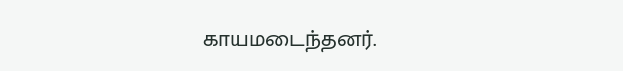காயமடைந்தனர்.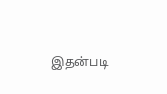இதன்படி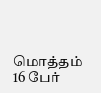மொத்தம் 16 பேர்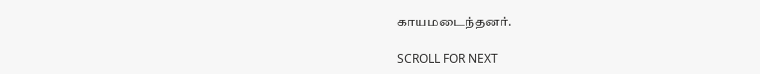காயமடைந்தனர்.

SCROLL FOR NEXT